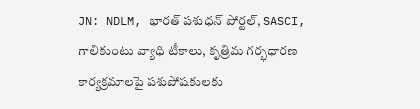JN: NDLM, భారత్ పశుధన్ పోర్టల్, SASCI, గాలికుంటు వ్యాధి టీకాలు, కృత్రిమ గర్భధారణ కార్యక్రమాలపై పశుపోషకులకు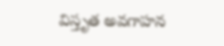విస్తృత అవగాహన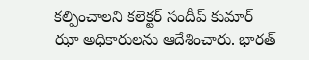కల్పించాలని కలెక్టర్ సందీప్ కుమార్ ఝా అధికారులను ఆదేశించారు. భారత్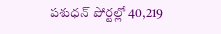పశుధన్ పోర్టల్లో 40,219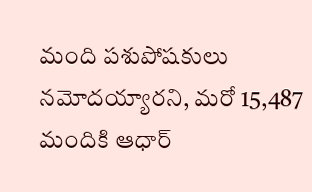మంది పశుపోషకులు నమోదయ్యారని, మరో 15,487 మందికి ఆధార్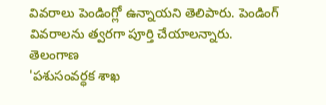వివరాలు పెండింగ్లో ఉన్నాయని తెలిపారు. పెండింగ్ వివరాలను త్వరగా పూర్తి చేయాలన్నారు.
తెలంగాణ
'పశుసంవర్ధక శాఖ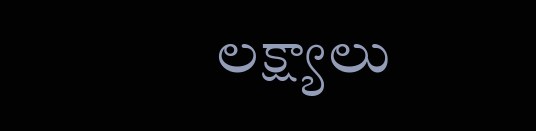లక్ష్యాలు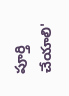పూర్తి చేయాలి'